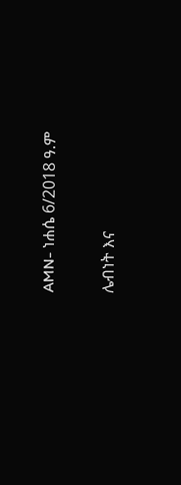AMN- ነሐሴ 6/2018 ዓ.ም

ሌብነት እና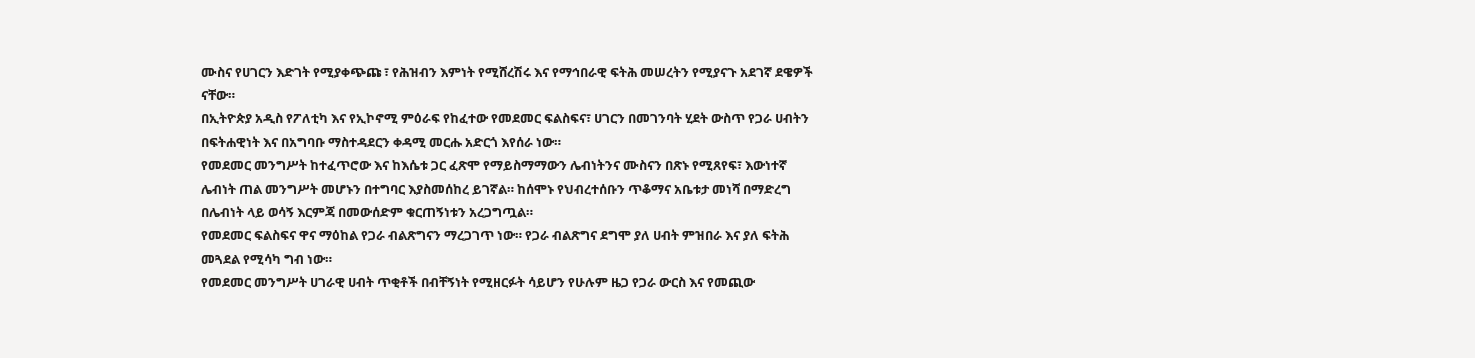ሙስና የሀገርን እድገት የሚያቀጭጩ ፣ የሕዝብን እምነት የሚሸረሽሩ እና የማኅበራዊ ፍትሕ መሠረትን የሚያናጉ አደገኛ ደዌዎች ናቸው።
በኢትዮጵያ አዲስ የፖለቲካ እና የኢኮኖሚ ምዕራፍ የከፈተው የመደመር ፍልስፍና፣ ሀገርን በመገንባት ሂደት ውስጥ የጋራ ሀብትን በፍትሐዊነት እና በአግባቡ ማስተዳደርን ቀዳሚ መርሑ አድርጎ እየሰራ ነው።
የመደመር መንግሥት ከተፈጥሮው እና ከእሴቱ ጋር ፈጽሞ የማይስማማውን ሌብነትንና ሙስናን በጽኑ የሚጸየፍ፣ እውነተኛ ሌብነት ጠል መንግሥት መሆኑን በተግባር እያስመሰከረ ይገኛል። ከሰሞኑ የህብረተሰቡን ጥቆማና አቤቱታ መነሻ በማድረግ በሌብነት ላይ ወሳኝ እርምጃ በመውሰድም ቁርጠኝነቱን አረጋግጧል።
የመደመር ፍልስፍና ዋና ማዕከል የጋራ ብልጽግናን ማረጋገጥ ነው። የጋራ ብልጽግና ደግሞ ያለ ሀብት ምዝበራ እና ያለ ፍትሕ መጓደል የሚሳካ ግብ ነው።
የመደመር መንግሥት ሀገራዊ ሀብት ጥቂቶች በብቸኝነት የሚዘርፉት ሳይሆን የሁሉም ዜጋ የጋራ ውርስ እና የመጪው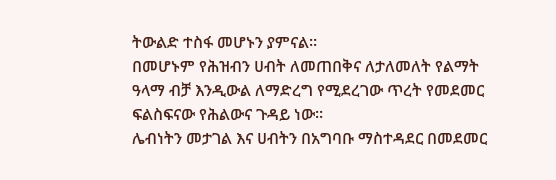ትውልድ ተስፋ መሆኑን ያምናል።
በመሆኑም የሕዝብን ሀብት ለመጠበቅና ለታለመለት የልማት ዓላማ ብቻ እንዲውል ለማድረግ የሚደረገው ጥረት የመደመር ፍልስፍናው የሕልውና ጉዳይ ነው።
ሌብነትን መታገል እና ሀብትን በአግባቡ ማስተዳደር በመደመር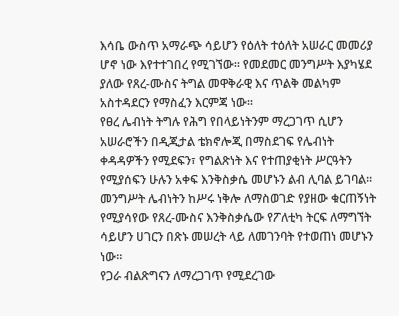እሳቤ ውስጥ አማራጭ ሳይሆን የዕለት ተዕለት አሠራር መመሪያ ሆኖ ነው እየተተገበረ የሚገኘው። የመደመር መንግሥት እያካሄደ ያለው የጸረ-ሙስና ትግል መዋቅራዊ እና ጥልቅ መልካም አስተዳደርን የማስፈን እርምጃ ነው።
የፀረ ሌብነት ትግሉ የሕግ የበላይነትንም ማረጋገጥ ሲሆን አሠራሮችን በዲጂታል ቴክኖሎጂ በማስደገፍ የሌብነት ቀዳዳዎችን የሚደፍን፣ የግልጽነት እና የተጠያቂነት ሥርዓትን የሚያሰፍን ሁሉን አቀፍ እንቅስቃሴ መሆኑን ልብ ሊባል ይገባል።
መንግሥት ሌብነትን ከሥሩ ነቅሎ ለማስወገድ የያዘው ቁርጠኝነት የሚያሳየው የጸረ-ሙስና እንቅስቃሴው የፖለቲካ ትርፍ ለማግኘት ሳይሆን ሀገርን በጽኑ መሠረት ላይ ለመገንባት የተወጠነ መሆኑን ነው።
የጋራ ብልጽግናን ለማረጋገጥ የሚደረገው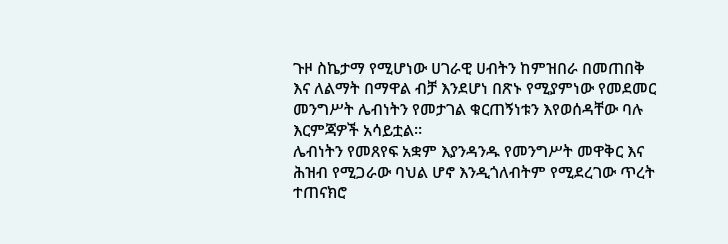ጉዞ ስኬታማ የሚሆነው ሀገራዊ ሀብትን ከምዝበራ በመጠበቅ እና ለልማት በማዋል ብቻ እንደሆነ በጽኑ የሚያምነው የመደመር መንግሥት ሌብነትን የመታገል ቁርጠኝነቱን እየወሰዳቸው ባሉ እርምጃዎች አሳይቷል።
ሌብነትን የመጸየፍ አቋም እያንዳንዱ የመንግሥት መዋቅር እና ሕዝብ የሚጋራው ባህል ሆኖ እንዲጎለብትም የሚደረገው ጥረት ተጠናክሮ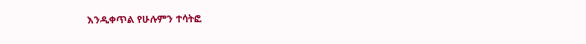እንዲቀጥል የሁሉምን ተሳትፎ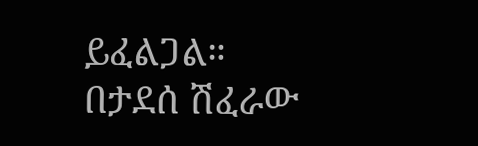ይፈልጋል።
በታደሰ ሽፈራው